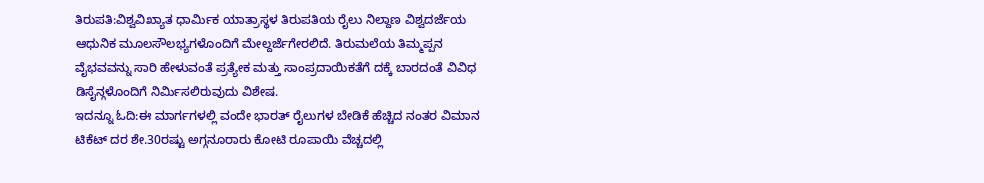ತಿರುಪತಿ:ವಿಶ್ವವಿಖ್ಯಾತ ಧಾರ್ಮಿಕ ಯಾತ್ರಾಸ್ಥಳ ತಿರುಪತಿಯ ರೈಲು ನಿಲ್ದಾಣ ವಿಶ್ವದರ್ಜೆಯ ಆಧುನಿಕ ಮೂಲಸೌಲಭ್ಯಗಳೊಂದಿಗೆ ಮೇಲ್ದರ್ಜೆಗೇರಲಿದೆ. ತಿರುಮಲೆಯ ತಿಮ್ಮಪ್ಪನ ವೈಭವವನ್ನು ಸಾರಿ ಹೇಳುವಂತೆ ಪ್ರತ್ಯೇಕ ಮತ್ತು ಸಾಂಪ್ರದಾಯಿಕತೆಗೆ ದಕ್ಕೆ ಬಾರದಂತೆ ವಿವಿಧ ಡಿಸೈನ್ಗಳೊಂದಿಗೆ ನಿರ್ಮಿಸಲಿರುವುದು ವಿಶೇಷ.
ಇದನ್ನೂ ಓದಿ:ಈ ಮಾರ್ಗಗಳಲ್ಲಿ ವಂದೇ ಭಾರತ್ ರೈಲುಗಳ ಬೇಡಿಕೆ ಹೆಚ್ಚಿದ ನಂತರ ವಿಮಾನ ಟಿಕೆಟ್‌ ದರ ಶೇ.30ರಷ್ಟು ಅಗ್ಗನೂರಾರು ಕೋಟಿ ರೂಪಾಯಿ ವೆಚ್ಚದಲ್ಲಿ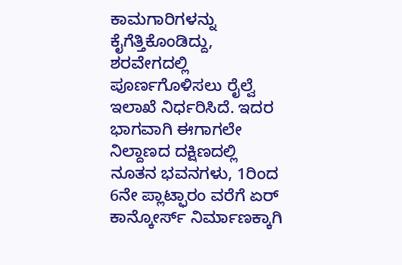ಕಾಮಗಾರಿಗಳನ್ನು ಕೈಗೆತ್ತಿಕೊಂಡಿದ್ದು, ಶರವೇಗದಲ್ಲಿ ಪೂರ್ಣಗೊಳಿಸಲು ರೈಲ್ವೆ ಇಲಾಖೆ ನಿರ್ಧರಿಸಿದೆ. ಇದರ ಭಾಗವಾಗಿ ಈಗಾಗಲೇ ನಿಲ್ದಾಣದ ದಕ್ಷಿಣದಲ್ಲಿ ನೂತನ ಭವನಗಳು, 1ರಿಂದ 6ನೇ ಪ್ಲಾಟ್ಫಾರಂ ವರೆಗೆ ಏರ್ ಕಾನ್ಕೋರ್ಸ್ ನಿರ್ಮಾಣಕ್ಕಾಗಿ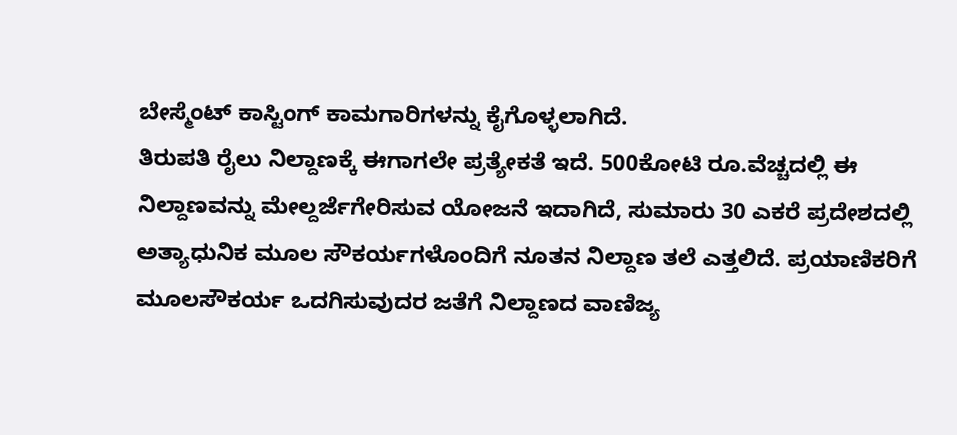ಬೇಸ್ಮೆಂಟ್ ಕಾಸ್ಟಿಂಗ್ ಕಾಮಗಾರಿಗಳನ್ನು ಕೈಗೊಳ್ಳಲಾಗಿದೆ.
ತಿರುಪತಿ ರೈಲು ನಿಲ್ದಾಣಕ್ಕೆ ಈಗಾಗಲೇ ಪ್ರತ್ಯೇಕತೆ ಇದೆ. 500ಕೋಟಿ ರೂ.ವೆಚ್ಚದಲ್ಲಿ ಈ ನಿಲ್ದಾಣವನ್ನು ಮೇಲ್ದರ್ಜೆಗೇರಿಸುವ ಯೋಜನೆ ಇದಾಗಿದೆ, ಸುಮಾರು 30 ಎಕರೆ ಪ್ರದೇಶದಲ್ಲಿ ಅತ್ಯಾಧುನಿಕ ಮೂಲ ಸೌಕರ್ಯಗಳೊಂದಿಗೆ ನೂತನ ನಿಲ್ದಾಣ ತಲೆ ಎತ್ತಲಿದೆ. ಪ್ರಯಾಣಿಕರಿಗೆ ಮೂಲಸೌಕರ್ಯ ಒದಗಿಸುವುದರ ಜತೆಗೆ ನಿಲ್ದಾಣದ ವಾಣಿಜ್ಯ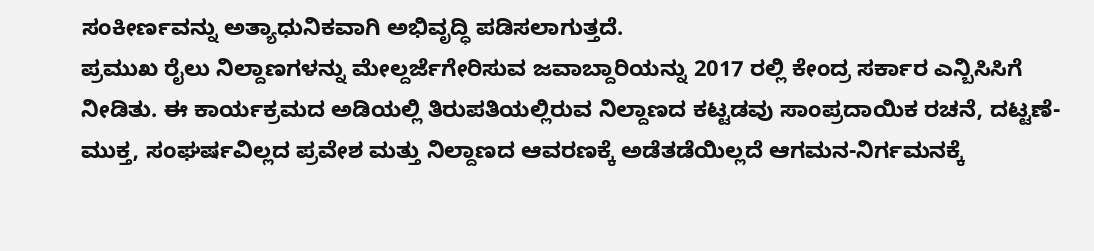ಸಂಕೀರ್ಣವನ್ನು ಅತ್ಯಾಧುನಿಕವಾಗಿ ಅಭಿವೃದ್ಧಿ ಪಡಿಸಲಾಗುತ್ತದೆ.
ಪ್ರಮುಖ ರೈಲು ನಿಲ್ದಾಣಗಳನ್ನು ಮೇಲ್ದರ್ಜೆಗೇರಿಸುವ ಜವಾಬ್ದಾರಿಯನ್ನು 2017 ರಲ್ಲಿ ಕೇಂದ್ರ ಸರ್ಕಾರ ಎನ್ಬಿಸಿಸಿಗೆ ನೀಡಿತು. ಈ ಕಾರ್ಯಕ್ರಮದ ಅಡಿಯಲ್ಲಿ ತಿರುಪತಿಯಲ್ಲಿರುವ ನಿಲ್ದಾಣದ ಕಟ್ಟಡವು ಸಾಂಪ್ರದಾಯಿಕ ರಚನೆ, ದಟ್ಟಣೆ-ಮುಕ್ತ, ಸಂಘರ್ಷವಿಲ್ಲದ ಪ್ರವೇಶ ಮತ್ತು ನಿಲ್ದಾಣದ ಆವರಣಕ್ಕೆ ಅಡೆತಡೆಯಿಲ್ಲದೆ ಆಗಮನ-ನಿರ್ಗಮನಕ್ಕೆ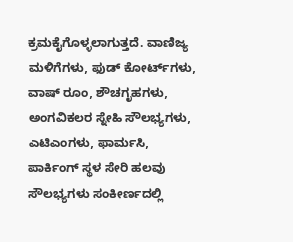ಕ್ರಮಕೈಗೊಳ್ಳಲಾಗುತ್ತದೆ. ವಾಣಿಜ್ಯ ಮಳಿಗೆಗಳು, ಫುಡ್ ಕೋರ್ಟ್‌ಗಳು, ವಾಷ್ ರೂಂ, ಶೌಚಗೃಹಗಳು, ಅಂಗವಿಕಲರ ಸ್ನೇಹಿ ಸೌಲಭ್ಯಗಳು, ಎಟಿಎಂಗಳು, ಫಾರ್ಮಸಿ, ಪಾರ್ಕಿಂಗ್ ಸ್ಥಳ ಸೇರಿ ಹಲವು ಸೌಲಭ್ಯಗಳು ಸಂಕೀರ್ಣದಲ್ಲಿ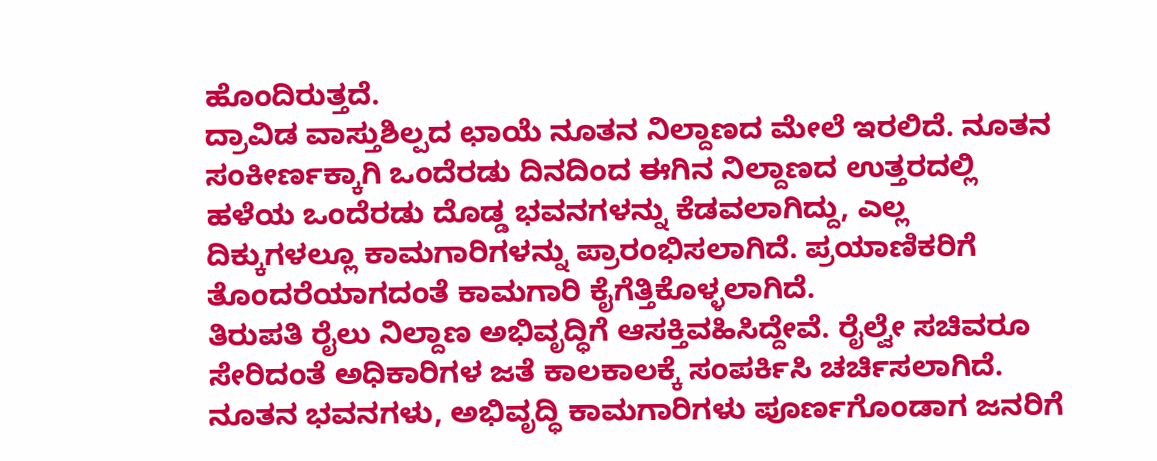ಹೊಂದಿರುತ್ತದೆ.
ದ್ರಾವಿಡ ವಾಸ್ತುಶಿಲ್ಪದ ಛಾಯೆ ನೂತನ ನಿಲ್ದಾಣದ ಮೇಲೆ ಇರಲಿದೆ. ನೂತನ ಸಂಕೀರ್ಣಕ್ಕಾಗಿ ಒಂದೆರಡು ದಿನದಿಂದ ಈಗಿನ ನಿಲ್ದಾಣದ ಉತ್ತರದಲ್ಲಿ ಹಳೆಯ ಒಂದೆರಡು ದೊಡ್ಡ ಭವನಗಳನ್ನು ಕೆಡವಲಾಗಿದ್ದು, ಎಲ್ಲ ದಿಕ್ಕುಗಳಲ್ಲೂ ಕಾಮಗಾರಿಗಳನ್ನು ಪ್ರಾರಂಭಿಸಲಾಗಿದೆ. ಪ್ರಯಾಣಿಕರಿಗೆ ತೊಂದರೆಯಾಗದಂತೆ ಕಾಮಗಾರಿ ಕೈಗೆತ್ತಿಕೊಳ್ಳಲಾಗಿದೆ.
ತಿರುಪತಿ ರೈಲು ನಿಲ್ದಾಣ ಅಭಿವೃದ್ಧಿಗೆ ಆಸಕ್ತಿವಹಿಸಿದ್ದೇವೆ. ರೈಲ್ವೇ ಸಚಿವರೂ ಸೇರಿದಂತೆ ಅಧಿಕಾರಿಗಳ ಜತೆ ಕಾಲಕಾಲಕ್ಕೆ ಸಂಪರ್ಕಿಸಿ ಚರ್ಚಿಸಲಾಗಿದೆ. ನೂತನ ಭವನಗಳು, ಅಭಿವೃದ್ಧಿ ಕಾಮಗಾರಿಗಳು ಪೂರ್ಣಗೊಂಡಾಗ ಜನರಿಗೆ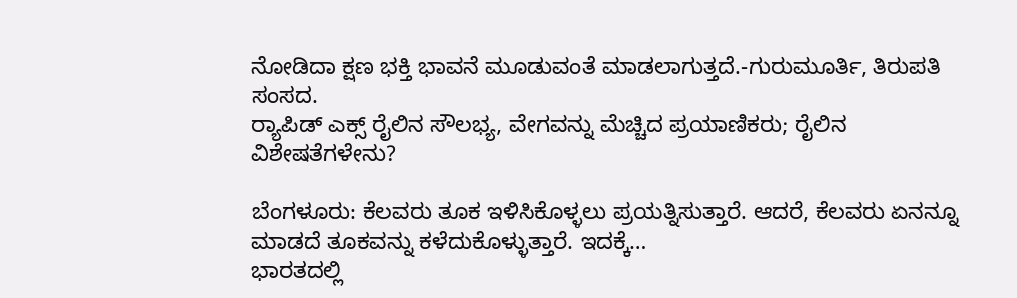ನೋಡಿದಾ ಕ್ಷಣ ಭಕ್ತಿ ಭಾವನೆ ಮೂಡುವಂತೆ ಮಾಡಲಾಗುತ್ತದೆ.-ಗುರುಮೂರ್ತಿ, ತಿರುಪತಿ ಸಂಸದ.
ರ‍್ಯಾಪಿಡ್ ಎಕ್ಸ್ ರೈಲಿನ ಸೌಲಭ್ಯ, ವೇಗವನ್ನು ಮೆಚ್ಚಿದ ಪ್ರಯಾಣಿಕರು; ರೈಲಿನ ವಿಶೇಷತೆಗಳೇನು?

ಬೆಂಗಳೂರು: ಕೆಲವರು ತೂಕ ಇಳಿಸಿಕೊಳ್ಳಲು ಪ್ರಯತ್ನಿಸುತ್ತಾರೆ. ಆದರೆ, ಕೆಲವರು ಏನನ್ನೂ ಮಾಡದೆ ತೂಕವನ್ನು ಕಳೆದುಕೊಳ್ಳುತ್ತಾರೆ. ಇದಕ್ಕೆ…
ಭಾರತದಲ್ಲಿ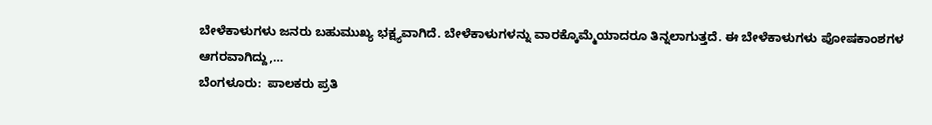ಬೇಳೆಕಾಳುಗಳು ಜನರು ಬಹುಮುಖ್ಯ ಭಕ್ಷ್ಯವಾಗಿದೆ. ಬೇಳೆಕಾಳುಗಳನ್ನು ವಾರಕ್ಕೊಮ್ಮೆಯಾದರೂ ತಿನ್ನಲಾಗುತ್ತದೆ. ಈ ಬೇಳೆಕಾಳುಗಳು ಪೋಷಕಾಂಶಗಳ ಆಗರವಾಗಿದ್ದು,…
ಬೆಂಗಳೂರು:  ಪಾಲಕರು ಪ್ರತಿ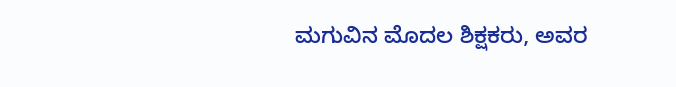ಮಗುವಿನ ಮೊದಲ ಶಿಕ್ಷಕರು, ಅವರ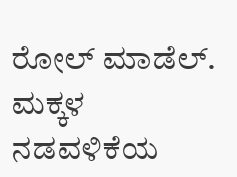ರೋಲ್ ಮಾಡೆಲ್. ಮಕ್ಕಳ ನಡವಳಿಕೆಯ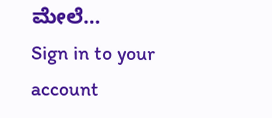ಮೇಲೆ…
Sign in to your account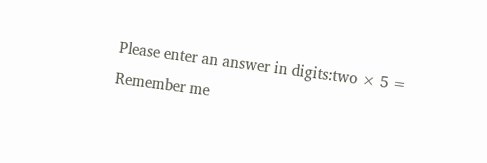Please enter an answer in digits:two × 5 =
Remember me